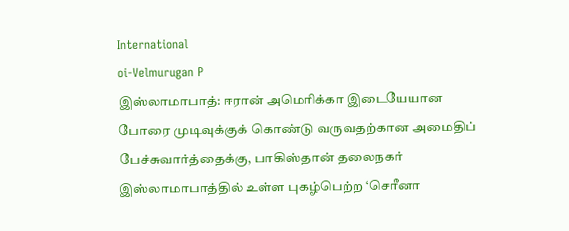International
oi-Velmurugan P
இஸ்லாமாபாத்: ஈரான் அமெரிக்கா இடையேயான போரை முடிவுக்குக் கொண்டு வருவதற்கான அமைதிப் பேச்சுவார்த்தைக்கு, பாகிஸ்தான் தலைநகர் இஸ்லாமாபாத்தில் உள்ள புகழ்பெற்ற ‘செரீனா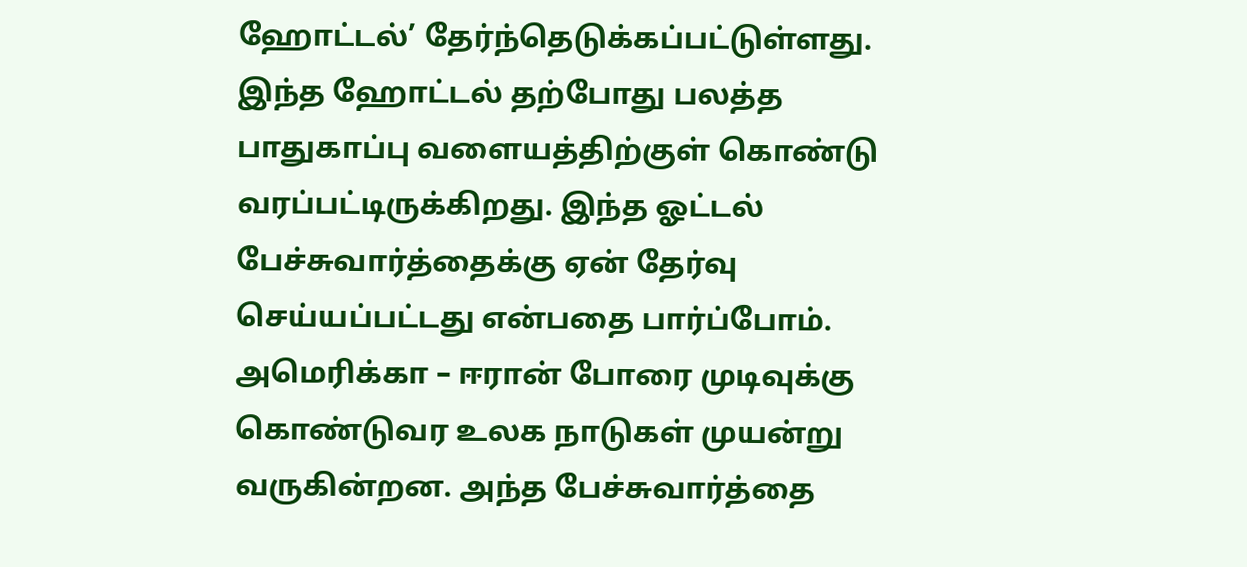ஹோட்டல்’ தேர்ந்தெடுக்கப்பட்டுள்ளது. இந்த ஹோட்டல் தற்போது பலத்த பாதுகாப்பு வளையத்திற்குள் கொண்டு வரப்பட்டிருக்கிறது. இந்த ஓட்டல் பேச்சுவார்த்தைக்கு ஏன் தேர்வு செய்யப்பட்டது என்பதை பார்ப்போம்.
அமெரிக்கா – ஈரான் போரை முடிவுக்கு கொண்டுவர உலக நாடுகள் முயன்று வருகின்றன. அந்த பேச்சுவார்த்தை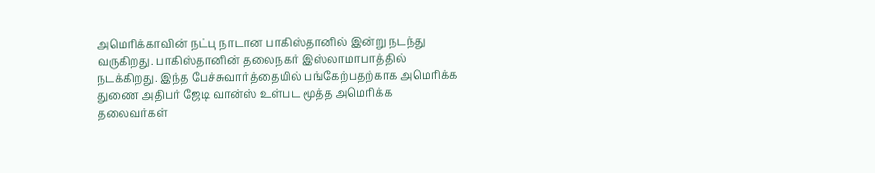அமெரிக்காவின் நட்பு நாடான பாகிஸ்தானில் இன்று நடந்து வருகிறது. பாகிஸ்தானின் தலைநகர் இஸ்லாமாபாத்தில் நடக்கிறது. இந்த பேச்சுவார்த்தையில் பங்கேற்பதற்காக அமெரிக்க துணை அதிபர் ஜேடி வான்ஸ் உள்பட மூத்த அமெரிக்க தலைவர்கள்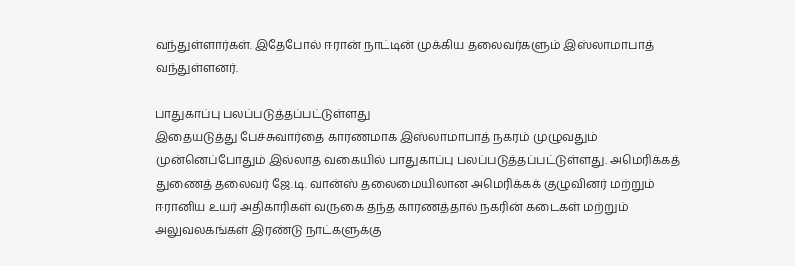வந்துள்ளார்கள். இதேபோல் ஈரான் நாட்டின் முக்கிய தலைவர்களும் இஸ்லாமாபாத் வந்துள்ளனர்.

பாதுகாப்பு பலப்படுத்தப்பட்டுள்ளது
இதையடுத்து பேச்சுவார்தை காரணமாக இஸ்லாமாபாத் நகரம் முழுவதும் முன்னெப்போதும் இல்லாத வகையில் பாதுகாப்பு பலப்படுத்தப்பட்டுள்ளது. அமெரிக்கத் துணைத் தலைவர் ஜே.டி. வான்ஸ் தலைமையிலான அமெரிக்கக் குழுவினர் மற்றும் ஈரானிய உயர் அதிகாரிகள் வருகை தந்த காரணத்தால் நகரின் கடைகள் மற்றும் அலுவலகங்கள் இரண்டு நாட்களுக்கு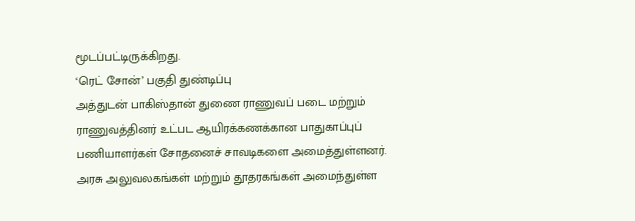மூடப்பட்டிருக்கிறது.
‘ரெட் சோன்’ பகுதி துண்டிப்பு
அத்துடன் பாகிஸ்தான் துணை ராணுவப் படை மற்றும் ராணுவத்தினர் உட்பட ஆயிரக்கணக்கான பாதுகாப்புப் பணியாளர்கள் சோதனைச் சாவடிகளை அமைத்துள்ளனர். அரசு அலுவலகங்கள் மற்றும் தூதரகங்கள் அமைந்துள்ள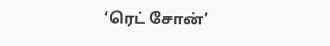‘ரெட் சோன்’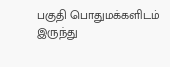பகுதி பொதுமக்களிடம் இருந்து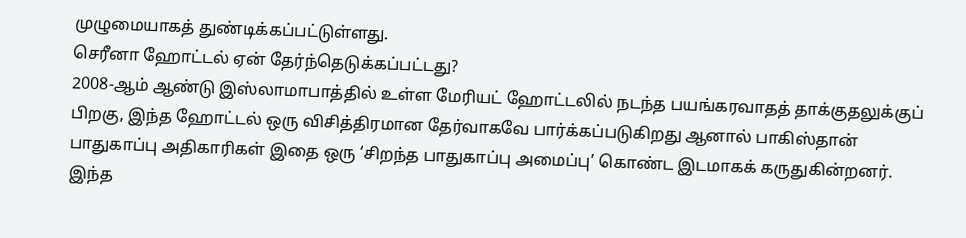முழுமையாகத் துண்டிக்கப்பட்டுள்ளது.
செரீனா ஹோட்டல் ஏன் தேர்ந்தெடுக்கப்பட்டது?
2008-ஆம் ஆண்டு இஸ்லாமாபாத்தில் உள்ள மேரியட் ஹோட்டலில் நடந்த பயங்கரவாதத் தாக்குதலுக்குப் பிறகு, இந்த ஹோட்டல் ஒரு விசித்திரமான தேர்வாகவே பார்க்கப்படுகிறது ஆனால் பாகிஸ்தான் பாதுகாப்பு அதிகாரிகள் இதை ஒரு ‘சிறந்த பாதுகாப்பு அமைப்பு’ கொண்ட இடமாகக் கருதுகின்றனர். இந்த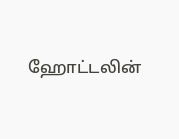ஹோட்டலின்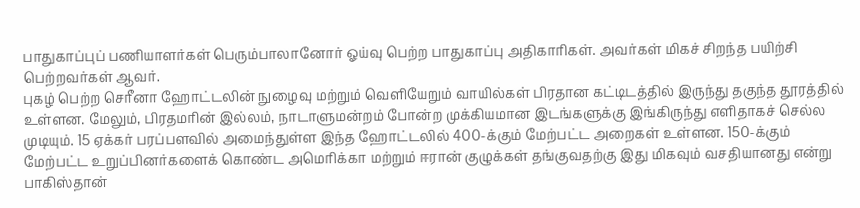பாதுகாப்புப் பணியாளர்கள் பெரும்பாலானோர் ஓய்வு பெற்ற பாதுகாப்பு அதிகாரிகள். அவர்கள் மிகச் சிறந்த பயிற்சி பெற்றவர்கள் ஆவர்.
புகழ் பெற்ற செரீனா ஹோட்டலின் நுழைவு மற்றும் வெளியேறும் வாயில்கள் பிரதான கட்டிடத்தில் இருந்து தகுந்த தூரத்தில் உள்ளன. மேலும், பிரதமரின் இல்லம், நாடாளுமன்றம் போன்ற முக்கியமான இடங்களுக்கு இங்கிருந்து எளிதாகச் செல்ல முடியும். 15 ஏக்கர் பரப்பளவில் அமைந்துள்ள இந்த ஹோட்டலில் 400-க்கும் மேற்பட்ட அறைகள் உள்ளன. 150-க்கும் மேற்பட்ட உறுப்பினர்களைக் கொண்ட அமெரிக்கா மற்றும் ஈரான் குழுக்கள் தங்குவதற்கு இது மிகவும் வசதியானது என்று பாகிஸ்தான்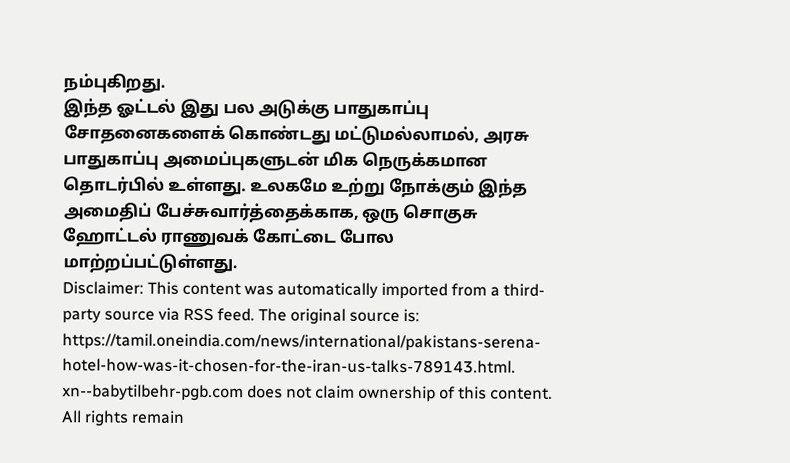நம்புகிறது.
இந்த ஓட்டல் இது பல அடுக்கு பாதுகாப்பு சோதனைகளைக் கொண்டது மட்டுமல்லாமல், அரசு பாதுகாப்பு அமைப்புகளுடன் மிக நெருக்கமான தொடர்பில் உள்ளது. உலகமே உற்று நோக்கும் இந்த அமைதிப் பேச்சுவார்த்தைக்காக, ஒரு சொகுசு ஹோட்டல் ராணுவக் கோட்டை போல மாற்றப்பட்டுள்ளது.
Disclaimer: This content was automatically imported from a third-party source via RSS feed. The original source is: https://tamil.oneindia.com/news/international/pakistans-serena-hotel-how-was-it-chosen-for-the-iran-us-talks-789143.html. xn--babytilbehr-pgb.com does not claim ownership of this content. All rights remain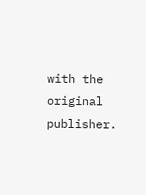with the original publisher.